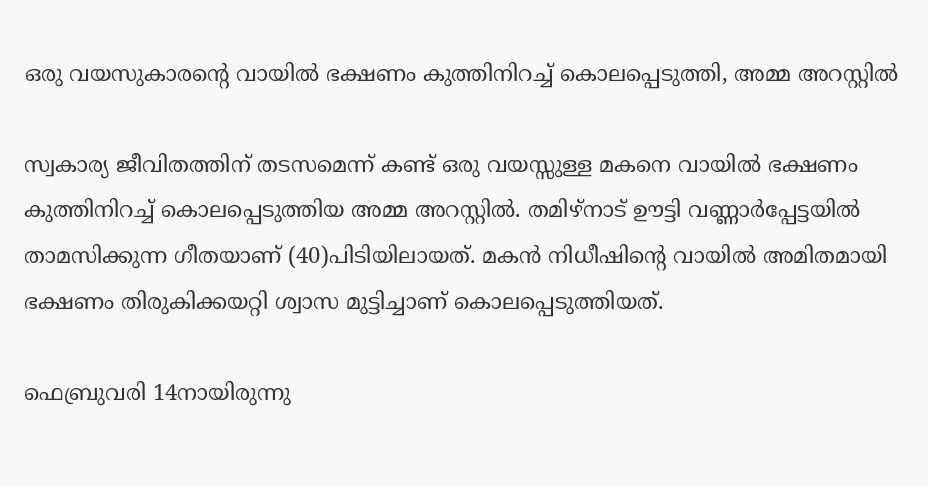ഒരു വയസുകാരന്റെ വായില്‍ ഭക്ഷണം കുത്തിനിറച്ച് കൊലപ്പെടുത്തി, അമ്മ അറസ്റ്റില്‍

സ്വകാര്യ ജീവിതത്തിന് തടസമെന്ന് കണ്ട് ഒരു വയസ്സുള്ള മകനെ വായില്‍ ഭക്ഷണം കുത്തിനിറച്ച് കൊലപ്പെടുത്തിയ അമ്മ അറസ്റ്റില്‍. തമിഴ്‌നാട് ഊട്ടി വണ്ണാര്‍പ്പേട്ടയില്‍ താമസിക്കുന്ന ഗീതയാണ് (40)പിടിയിലായത്. മകന്‍ നിധീഷിന്റെ വായില്‍ അമിതമായി ഭക്ഷണം തിരുകിക്കയറ്റി ശ്വാസ മുട്ടിച്ചാണ് കൊലപ്പെടുത്തിയത്.

ഫെബ്രുവരി 14നായിരുന്നു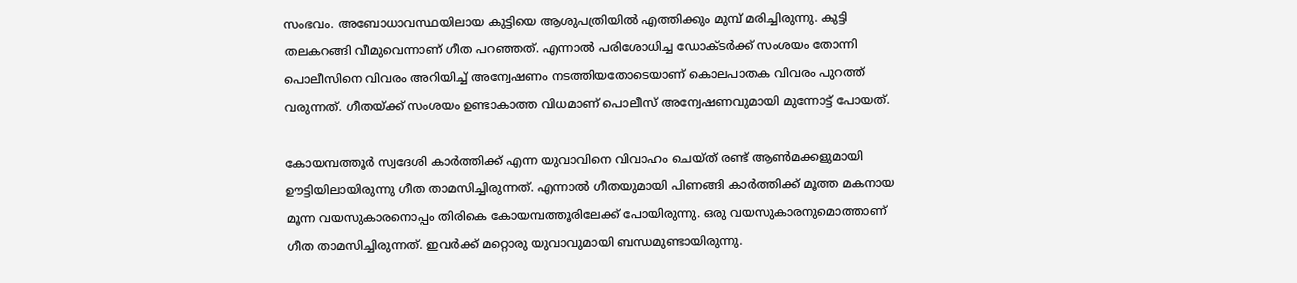സംഭവം. അബോധാവസ്ഥയിലായ കുട്ടിയെ ആശുപത്രിയില്‍ എത്തിക്കും മുമ്പ് മരിച്ചിരുന്നു. കുട്ടി തലകറങ്ങി വീമുവെന്നാണ് ഗീത പറഞ്ഞത്. എന്നാല്‍ പരിശോധിച്ച ഡോക്ടര്‍ക്ക് സംശയം തോന്നി പൊലീസിനെ വിവരം അറിയിച്ച് അന്വേഷണം നടത്തിയതോടെയാണ് കൊലപാതക വിവരം പുറത്ത് വരുന്നത്. ഗീതയ്ക്ക് സംശയം ഉണ്ടാകാത്ത വിധമാണ് പൊലീസ് അന്വേഷണവുമായി മുന്നോട്ട് പോയത്.

കോയമ്പത്തൂര്‍ സ്വദേശി കാര്‍ത്തിക്ക് എന്ന യുവാവിനെ വിവാഹം ചെയ്ത് രണ്ട് ആണ്‍മക്കളുമായി ഊട്ടിയിലായിരുന്നു ഗീത താമസിച്ചിരുന്നത്. എന്നാല്‍ ഗീതയുമായി പിണങ്ങി കാര്‍ത്തിക്ക് മൂത്ത മകനായ മൂന്ന വയസുകാരനൊപ്പം തിരികെ കോയമ്പത്തൂരിലേക്ക് പോയിരുന്നു. ഒരു വയസുകാരനുമൊത്താണ് ഗീത താമസിച്ചിരുന്നത്. ഇവര്‍ക്ക് മറ്റൊരു യുവാവുമായി ബന്ധമുണ്ടായിരുന്നു.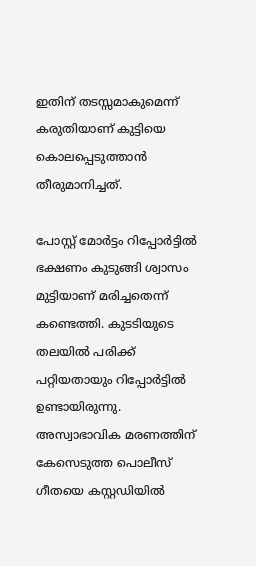ഇതിന് തടസ്സമാകുമെന്ന് കരുതിയാണ് കുട്ടിയെ കൊലപ്പെടുത്താന്‍ തീരുമാനിച്ചത്.

പോസ്റ്റ് മോര്‍ട്ടം റിപ്പോര്‍ട്ടില്‍ ഭക്ഷണം കുടുങ്ങി ശ്വാസം മുട്ടിയാണ് മരിച്ചതെന്ന് കണ്ടെത്തി. കുടടിയുടെ തലയില്‍ പരിക്ക് പറ്റിയതായും റിപ്പോര്‍ട്ടില്‍ ഉണ്ടായിരുന്നു. അസ്വാഭാവിക മരണത്തിന് കേസെടുത്ത പൊലീസ് ഗീതയെ കസ്റ്റഡിയില്‍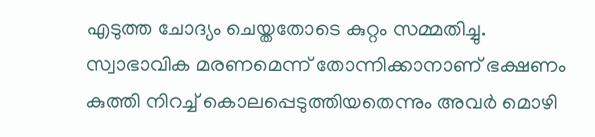എടുത്ത ചോദ്യം ചെയ്തതോടെ കുറ്റം സമ്മതിച്ചു. സ്വാഭാവിക മരണമെന്ന് തോന്നിക്കാനാണ് ഭക്ഷണം കുത്തി നിറച്ച് കൊലപ്പെടുത്തിയതെന്നും അവര്‍ മൊഴി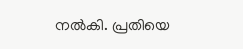നല്‍കി. പ്രതിയെ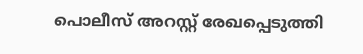പൊലീസ് അറസ്റ്റ് രേഖപ്പെടുത്തി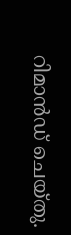റിമാന്‍ഡ് ചെയ്തു.